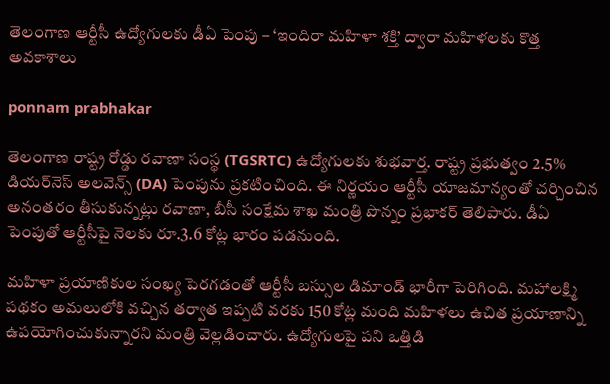తెలంగాణ ఆర్టీసీ ఉద్యోగులకు డీఏ పెంపు – ‘ఇందిరా మహిళా శక్తి’ ద్వారా మహిళలకు కొత్త అవకాశాలు

ponnam prabhakar

తెలంగాణ రాష్ట్ర రోడ్డు రవాణా సంస్థ (TGSRTC) ఉద్యోగులకు శుభవార్త. రాష్ట్ర ప్రభుత్వం 2.5% డియర్‌నెస్ అలవెన్స్ (DA) పెంపును ప్రకటించింది. ఈ నిర్ణయం ఆర్టీసీ యాజమాన్యంతో చర్చించిన అనంతరం తీసుకున్నట్లు రవాణా, బీసీ సంక్షేమ శాఖ మంత్రి పొన్నం ప్రభాకర్ తెలిపారు. డీఏ పెంపుతో ఆర్టీసీపై నెలకు రూ.3.6 కోట్ల భారం పడనుంది.

మహిళా ప్రయాణికుల సంఖ్య పెరగడంతో ఆర్టీసీ బస్సుల డిమాండ్ భారీగా పెరిగింది. మహాలక్ష్మి పథకం అమలులోకి వచ్చిన తర్వాత ఇప్పటి వరకు 150 కోట్ల మంది మహిళలు ఉచిత ప్రయాణాన్ని ఉపయోగించుకున్నారని మంత్రి వెల్లడించారు. ఉద్యోగులపై పని ఒత్తిడి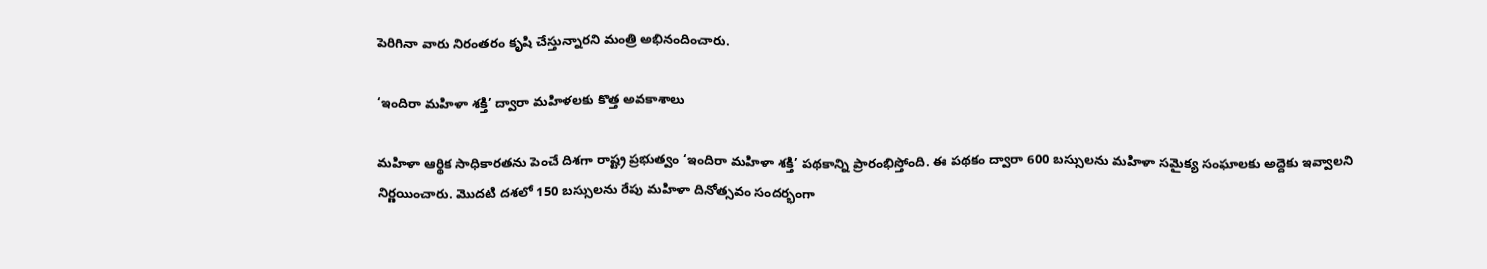పెరిగినా వారు నిరంతరం కృషి చేస్తున్నారని మంత్రి అభినందించారు.

‘ఇందిరా మహిళా శక్తి’ ద్వారా మహిళలకు కొత్త అవకాశాలు

మహిళా ఆర్థిక సాధికారతను పెంచే దిశగా రాష్ట్ర ప్రభుత్వం ‘ఇందిరా మహిళా శక్తి’ పథకాన్ని ప్రారంభిస్తోంది. ఈ పథకం ద్వారా 600 బస్సులను మహిళా సమైక్య సంఘాలకు అద్దెకు ఇవ్వాలని నిర్ణయించారు. మొదటి దశలో 150 బస్సులను రేపు మహిళా దినోత్సవం సందర్భంగా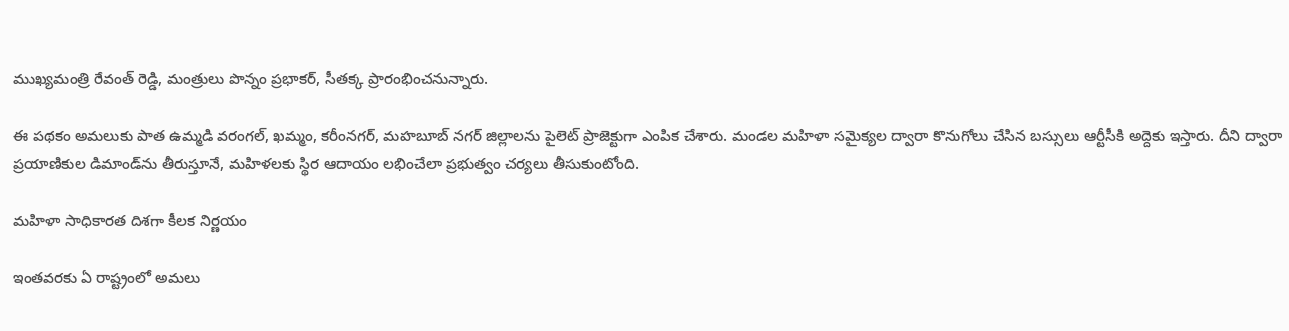ముఖ్యమంత్రి రేవంత్ రెడ్డి, మంత్రులు పొన్నం ప్రభాకర్, సీతక్క ప్రారంభించనున్నారు.

ఈ పథకం అమలుకు పాత ఉమ్మడి వరంగల్, ఖమ్మం, కరీంనగర్, మహబూబ్ నగర్ జిల్లాలను పైలెట్ ప్రాజెక్టుగా ఎంపిక చేశారు. మండల మహిళా సమైక్యల ద్వారా కొనుగోలు చేసిన బస్సులు ఆర్టీసీకి అద్దెకు ఇస్తారు. దీని ద్వారా ప్రయాణికుల డిమాండ్‌ను తీరుస్తూనే, మహిళలకు స్థిర ఆదాయం లభించేలా ప్రభుత్వం చర్యలు తీసుకుంటోంది.

మహిళా సాధికారత దిశగా కీలక నిర్ణయం

ఇంతవరకు ఏ రాష్ట్రంలో అమలు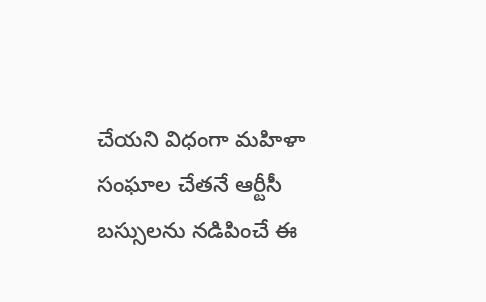చేయని విధంగా మహిళా సంఘాల చేతనే ఆర్టీసీ బస్సులను నడిపించే ఈ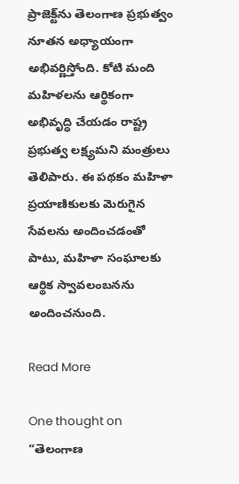ప్రాజెక్ట్‌ను తెలంగాణ ప్రభుత్వం నూతన అధ్యాయంగా అభివర్ణిస్తోంది. కోటి మంది మహిళలను ఆర్థికంగా అభివృద్ధి చేయడం రాష్ట్ర ప్రభుత్వ లక్ష్యమని మంత్రులు తెలిపారు. ఈ పథకం మహిళా ప్రయాణికులకు మెరుగైన సేవలను అందించడంతో పాటు, మహిళా సంఘాలకు ఆర్థిక స్వావలంబనను అందించనుంది.

Read More

One thought on “తెలంగాణ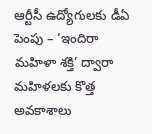ఆర్టీసీ ఉద్యోగులకు డీఏ పెంపు – ‘ఇందిరా మహిళా శక్తి’ ద్వారా మహిళలకు కొత్త అవకాశాలు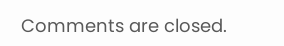Comments are closed.